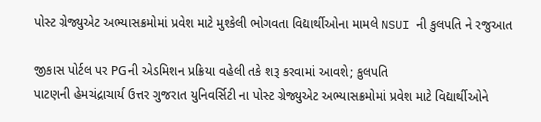પોસ્ટ ગ્રેજ્યુએટ અભ્યાસક્રમોમાં પ્રવેશ માટે મુશ્કેલી ભોગવતા વિદ્યાર્થીઓના મામલે NSUI ની કુલપતિ ને રજુઆત

જીકાસ પોર્ટલ પર PGની એડમિશન પ્રક્રિયા વહેલી તકે શરૂ કરવામાં આવશે; કુલપતિ
પાટણની હેમચંદ્રાચાર્ય ઉત્તર ગુજરાત યુનિવર્સિટી ના પોસ્ટ ગ્રેજ્યુએટ અભ્યાસક્રમોમાં પ્રવેશ માટે વિદ્યાર્થીઓને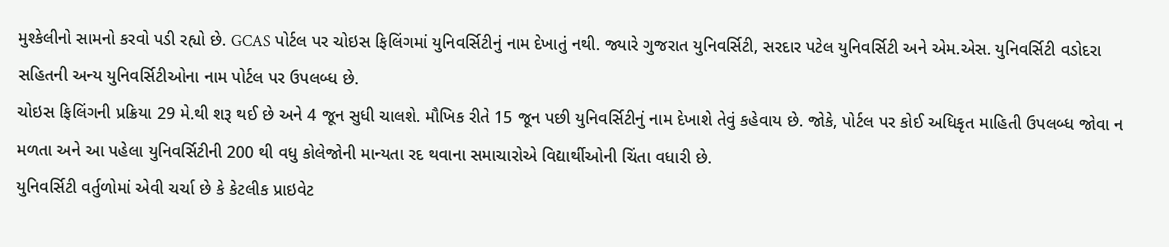મુશ્કેલીનો સામનો કરવો પડી રહ્યો છે. GCAS પોર્ટલ પર ચોઇસ ફિલિંગમાં યુનિવર્સિટીનું નામ દેખાતું નથી. જ્યારે ગુજરાત યુનિવર્સિટી, સરદાર પટેલ યુનિવર્સિટી અને એમ.એસ. યુનિવર્સિટી વડોદરા સહિતની અન્ય યુનિવર્સિટીઓના નામ પોર્ટલ પર ઉપલબ્ધ છે.
ચોઇસ ફિલિંગની પ્રક્રિયા 29 મે.થી શરૂ થઈ છે અને 4 જૂન સુધી ચાલશે. મૌખિક રીતે 15 જૂન પછી યુનિવર્સિટીનું નામ દેખાશે તેવું કહેવાય છે. જોકે, પોર્ટલ પર કોઈ અધિકૃત માહિતી ઉપલબ્ધ જોવા ન મળતા અને આ પહેલા યુનિવર્સિટીની 200 થી વધુ કોલેજોની માન્યતા રદ થવાના સમાચારોએ વિદ્યાર્થીઓની ચિંતા વધારી છે.
યુનિવર્સિટી વર્તુળોમાં એવી ચર્ચા છે કે કેટલીક પ્રાઇવેટ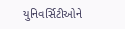યુનિવર્સિટીઓને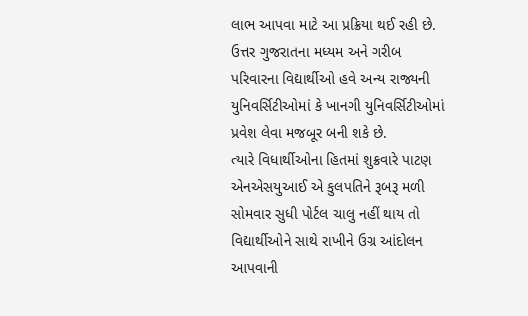લાભ આપવા માટે આ પ્રક્રિયા થઈ રહી છે. ઉત્તર ગુજરાતના મધ્યમ અને ગરીબ પરિવારના વિદ્યાર્થીઓ હવે અન્ય રાજ્યની યુનિવર્સિટીઓમાં કે ખાનગી યુનિવર્સિટીઓમાં પ્રવેશ લેવા મજબૂર બની શકે છે.
ત્યારે વિધાર્થીઓના હિતમાં શુક્રવારે પાટણ એનએસયુઆઈ એ કુલપતિને રૂબરૂ મળી સોમવાર સુધી પોર્ટલ ચાલુ નહીં થાય તો વિદ્યાર્થીઓને સાથે રાખીને ઉગ્ર આંદોલન આપવાની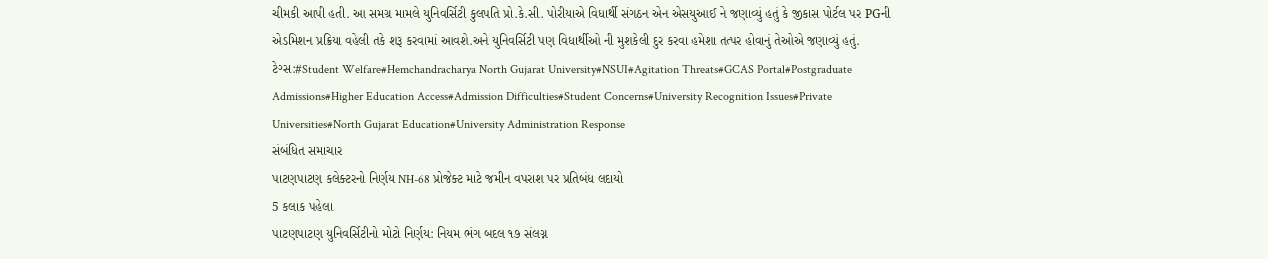ચીમકી આપી હતી. આ સમગ્ર મામલે યુનિવર્સિટી કુલપતિ પ્રો.કે.સી. પોરીયાએ વિધાર્થી સંગઠન એન એસયુઆઈ ને જણાવ્યું હતું કે જીકાસ પોર્ટલ પર PGની એડમિશન પ્રક્રિયા વહેલી તકે શરૂ કરવામાં આવશે.અને યુનિવર્સિટી પણ વિધાર્થીઓ ની મુશકેલી દુર કરવા હમેશા તત્પર હોવાનું તેઓએ જણાવ્યું હતું.
ટેગ્સ:#Student Welfare#Hemchandracharya North Gujarat University#NSUI#Agitation Threats#GCAS Portal#Postgraduate Admissions#Higher Education Access#Admission Difficulties#Student Concerns#University Recognition Issues#Private Universities#North Gujarat Education#University Administration Response
સંબંધિત સમાચાર
પાટણપાટણ કલેક્ટરનો નિર્ણય NH-68 પ્રોજેક્ટ માટે જમીન વપરાશ પર પ્રતિબંધ લદાયો
5 કલાક પહેલા
પાટણપાટણ યુનિવર્સિટીનો મોટો નિર્ણય: નિયમ ભંગ બદલ ૧૭ સંલગ્ન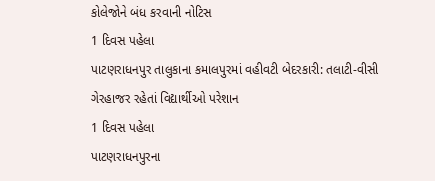કોલેજોને બંધ કરવાની નોટિસ
1 દિવસ પહેલા
પાટણરાધનપુર તાલુકાના કમાલપુરમાં વહીવટી બેદરકારી: તલાટી-વીસી ગેરહાજર રહેતાં વિદ્યાર્થીઓ પરેશાન
1 દિવસ પહેલા
પાટણરાધનપુરના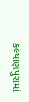કલ્યાણપુરામાં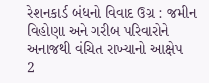રેશનકાર્ડ બંધનો વિવાદ ઉગ્ર : જમીન વિહોણા અને ગરીબ પરિવારોને અનાજથી વંચિત રાખ્યાનો આક્ષેપ
2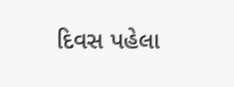દિવસ પહેલા